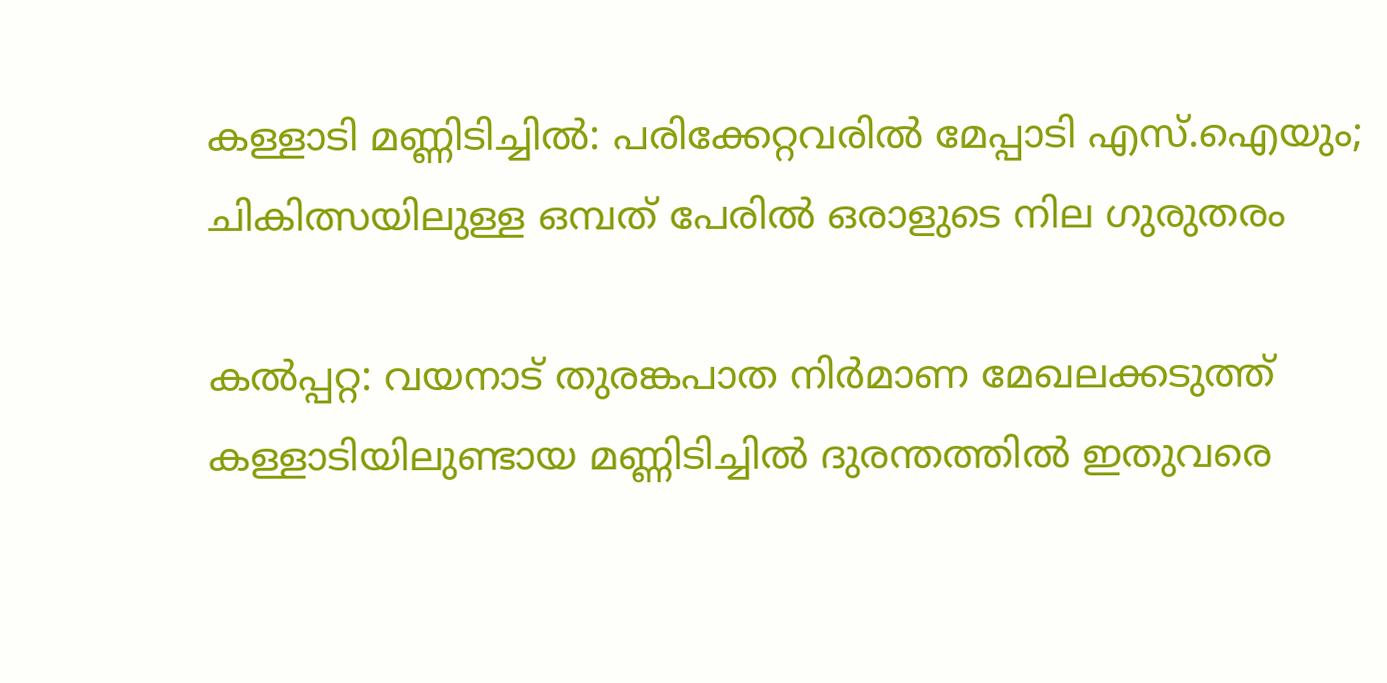കള്ളാടി മണ്ണിടിച്ചിൽ: പരിക്കേറ്റവരിൽ മേപ്പാടി എസ്.ഐയും; ചികിത്സയിലുള്ള ഒമ്പത് പേരിൽ ഒരാളുടെ നില ഗുരുതരം

കൽപ്പറ്റ: വയനാട് തുരങ്കപാത നിർമാണ മേഖലക്കടുത്ത് കള്ളാടിയിലുണ്ടായ മണ്ണിടിച്ചിൽ ദുരന്തത്തിൽ ഇതുവരെ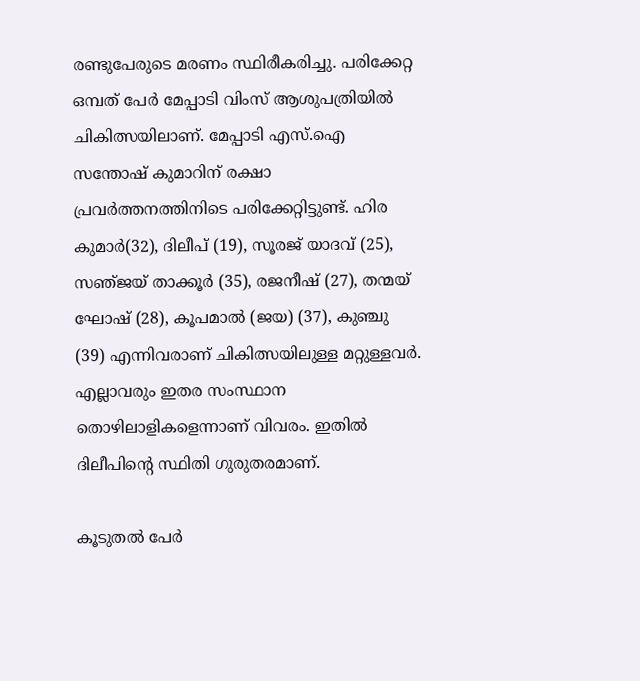രണ്ടുപേരുടെ മരണം സ്ഥിരീകരിച്ചു. പരിക്കേറ്റ ഒമ്പത് പേർ മേപ്പാടി വിംസ് ആശുപത്രിയിൽ ചികിത്സയിലാണ്. മേപ്പാടി എസ്.ഐ സന്തോഷ് കുമാറിന് രക്ഷാ പ്രവർത്തനത്തിനിടെ പരിക്കേറ്റിട്ടുണ്ട്. ഹിര കുമാർ(32), ദിലീപ് (19), സൂരജ് യാദവ് (25), സഞ്‌ജയ് താക്കൂർ (35), രജനീഷ് (27), തന്മയ് ഘോഷ് (28), കൂപമാൽ (ജയ) (37), കുഞ്ചു (39) എന്നിവരാണ് ചികിത്സയിലുള്ള മറ്റുള്ളവർ. എല്ലാവരും ഇതര സംസ്ഥാന തൊഴിലാളികളെന്നാണ് വിവരം. ഇതിൽ ദിലീപിന്‍റെ സ്ഥിതി ഗുരുതരമാണ്.

കൂടുതൽ പേർ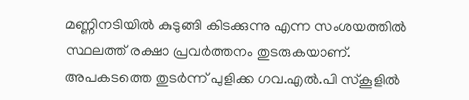മണ്ണിനടിയിൽ കുടുങ്ങി കിടക്കുന്നു എന്ന സംശയത്തിൽ സ്ഥലത്ത് രക്ഷാ പ്രവർത്തനം തുടരുകയാണ്. അപകടത്തെ തുടർന്ന് പുളിക്ക ഗവ.എൽ.പി സ്കൂളിൽ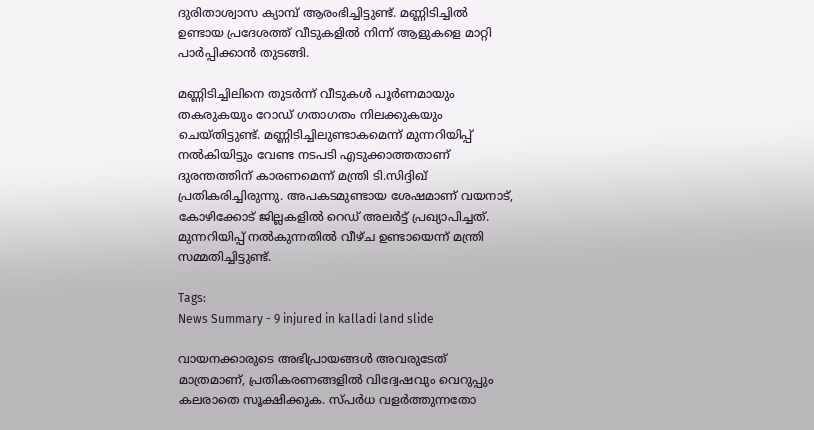ദുരിതാശ്വാസ ക്യാമ്പ് ആരംഭിച്ചിട്ടുണ്ട്. മണ്ണിടിച്ചിൽ ഉണ്ടായ പ്രദേശത്ത് വീടുകളിൽ നിന്ന് ആളുകളെ മാറ്റി പാർപ്പിക്കാൻ തുടങ്ങി.

മണ്ണിടിച്ചിലിനെ തുടർന്ന് വീടുകൾ പൂർണമായും തകരുകയും റോഡ് ഗതാഗതം നിലക്കുകയും ചെയ്തിട്ടുണ്ട്. മണ്ണിടിച്ചിലുണ്ടാകമെന്ന് മുന്നറിയിപ്പ് നൽകിയിട്ടും വേണ്ട നടപടി എടുക്കാത്തതാണ് ദുരന്തത്തിന് കാരണമെന്ന് മന്ത്രി ടി.സിദ്ദിഖ് പ്രതികരിച്ചിരുന്നു. അപകടമുണ്ടായ ശേഷമാണ് വയനാട്, കോഴിക്കോട് ജില്ലകളിൽ റെഡ് അലർട്ട് പ്രഖ്യാപിച്ചത്. മുന്നറിയിപ്പ് നൽകുന്നതിൽ വീഴ്ച ഉണ്ടായെന്ന് മന്ത്രി സമ്മതിച്ചിട്ടുണ്ട്.

Tags:
News Summary - 9 injured in kalladi land slide

വായനക്കാരുടെ അഭിപ്രായങ്ങള്‍ അവരുടേത് മാത്രമാണ്, പ്രതികരണങ്ങളിൽ വിദ്വേഷവും വെറുപ്പും കലരാതെ സൂക്ഷിക്കുക. സ്പർധ വളർത്തുന്നതോ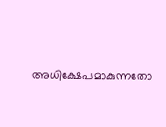അധിക്ഷേപമാകുന്നതോ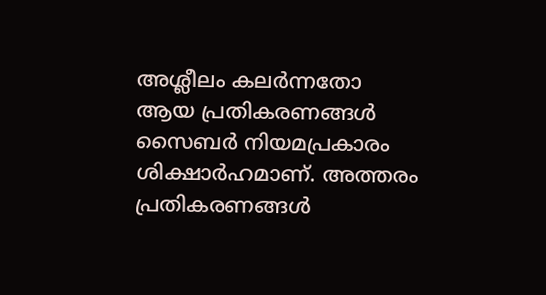അശ്ലീലം കലർന്നതോ ആയ പ്രതികരണങ്ങൾ സൈബർ നിയമപ്രകാരം ശിക്ഷാർഹമാണ്. അത്തരം പ്രതികരണങ്ങൾ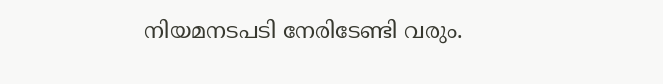നിയമനടപടി നേരിടേണ്ടി വരും.